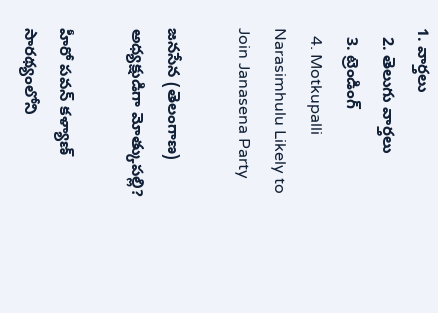1. వార్తలు
  2. తెలుగు వార్తలు
  3. ట్రెండింగ్
  4. Motkupalli Narasimhulu Likely to Join Janasena Party

జనసేన (తెలంగాణ) అధ్యక్షుడిగా మోత్కుపల్లి?

హీరో పవన్ కళ్యాణ్ సారథ్యంలోని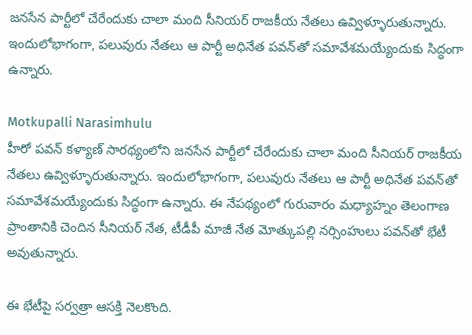జనసేన పార్టీలో చేరేందుకు చాలా మంది సీనియర్ రాజకీయ నేతలు ఉవ్విళ్ళూరుతున్నారు. ఇందులోభాగంగా, పలువురు నేతలు ఆ పార్టీ అధినేత పవన్‌తో సమావేశమయ్యేందుకు సిద్ధంగా ఉన్నారు.

Motkupalli Narasimhulu
హీరో పవన్ కళ్యాణ్ సారథ్యంలోని జనసేన పార్టీలో చేరేందుకు చాలా మంది సీనియర్ రాజకీయ నేతలు ఉవ్విళ్ళూరుతున్నారు. ఇందులోభాగంగా, పలువురు నేతలు ఆ పార్టీ అధినేత పవన్‌తో సమావేశమయ్యేందుకు సిద్ధంగా ఉన్నారు. ఈ నేపథ్యంలో గురువారం మధ్యాహ్నం తెలంగాణ ప్రాంతానికి చెందిన సీనియర్ నేత, టీడీపీ మాజీ నేత మోత్కుపల్లి నర్సింహులు పవన్‌తో భేటీ అవుతున్నారు.

ఈ భేటీపై సర్వత్రా ఆసక్తి నెలకొంది.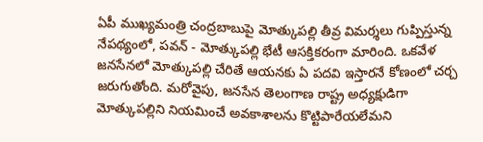ఏపీ ముఖ్యమంత్రి చంద్రబాబుపై మోత్కుపల్లి తీవ్ర విమర్శలు గుప్పిస్తున్న నేపథ్యంలో, పవన్ - మోత్కుపల్లి భేటీ ఆసక్తికరంగా మారింది. ఒకవేళ జనసేనలో మోత్కుపల్లి చేరితే ఆయనకు ఏ పదవి ఇస్తారనే కోణంలో చర్చ జరుగుతోంది. మరోవైపు, జనసేన తెలంగాణ రాష్ట్ర అధ్యక్షుడిగా మోత్కుపల్లిని నియమించే అవకాశాలను కొట్టిపారేయలేమని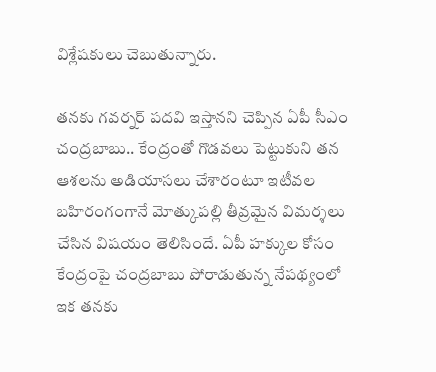విశ్లేషకులు చెబుతున్నారు.

తనకు గవర్నర్ పదవి ఇస్తానని చెప్పిన ఏపీ సీఎం చంద్రబాబు.. కేంద్రంతో గొడవలు పెట్టుకుని తన ఆశలను అడియాసలు చేశారంటూ ఇటీవల బహిరంగంగానే మోత్కుపల్లి తీవ్రమైన విమర్శలు చేసిన విషయం తెలిసిందే. ఏపీ హక్కుల కోసం కేంద్రంపై చంద్రబాబు పోరాడుతున్న నేపథ్యంలో ఇక తనకు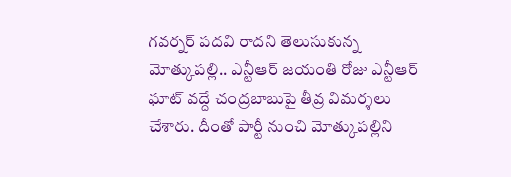గవర్నర్ పదవి రాదని తెలుసుకున్న మోత్కుపల్లి.. ఎన్టీఆర్ జయంతి రోజు ఎన్టీఆర్ ఘాట్ వద్దే చంద్రబాబుపై తీవ్ర విమర్శలు చేశారు. దీంతో పార్టీ నుంచి మోత్కుపల్లిని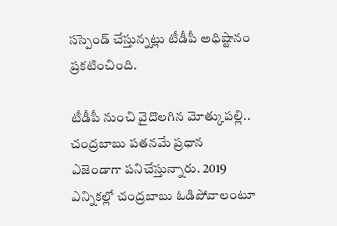సస్పెండ్ చేస్తున్నట్లు టీడీపీ అధిష్టానం ప్రకటించింది.

టీడీపీ నుంచి వైదొలగిన మోత్కుపల్లి.. చంద్రబాబు పతనమే ప్రధాన ఎజెండాగా పనిచేస్తున్నారు. 2019 ఎన్నికల్లో చంద్రబాబు ఓడిపోవాలంటూ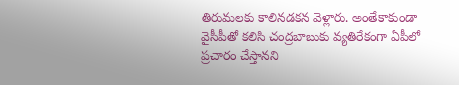తిరుమలకు కాలినడకన వెళ్లారు. అంతేకాకుండా వైసీపీతో కలిసి చంద్రబాబుకు వ్యతిరేకంగా ఏపీలో ప్రచారం చేస్తానని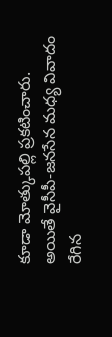కూడా మోత్కుపల్లి ప్రకటించారు. అయితే వైసీపీ-జనసేన మధ్య వివాదం రేగిన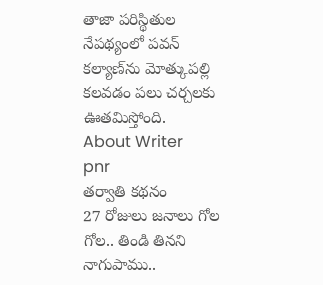తాజా పరిస్థితుల నేపథ్యంలో పవన్ కల్యాణ్‌ను మోత్కుపల్లి కలవడం పలు చర్చలకు ఊతమిస్తోంది.
About Writer
pnr
తర్వాతి కథనం
27 రోజులు జనాలు గోల గోల.. తిండి తినని నాగుపాము..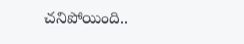చనిపోయింది..